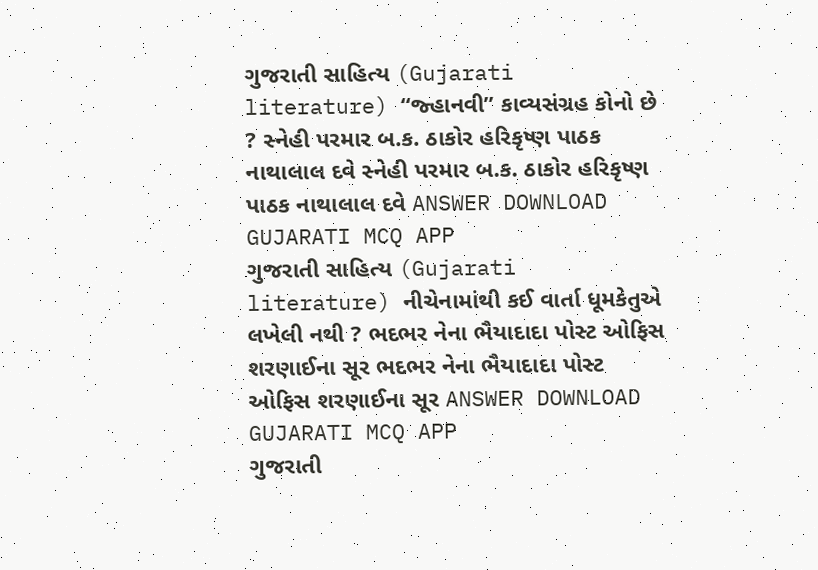ગુજરાતી સાહિત્ય (Gujarati literature) “જ્હાનવી” કાવ્યસંગ્રહ કોનો છે ? સ્નેહી પરમાર બ.ક. ઠાકોર હરિકૃષ્ણ પાઠક નાથાલાલ દવે સ્નેહી પરમાર બ.ક. ઠાકોર હરિકૃષ્ણ પાઠક નાથાલાલ દવે ANSWER DOWNLOAD GUJARATI MCQ APP
ગુજરાતી સાહિત્ય (Gujarati literature) નીચેનામાંથી કઈ વાર્તા ધૂમકેતુએ લખેલી નથી ? ભદભર નેના ભૈયાદાદા પોસ્ટ ઓફિસ શરણાઈના સૂર ભદભર નેના ભૈયાદાદા પોસ્ટ ઓફિસ શરણાઈના સૂર ANSWER DOWNLOAD GUJARATI MCQ APP
ગુજરાતી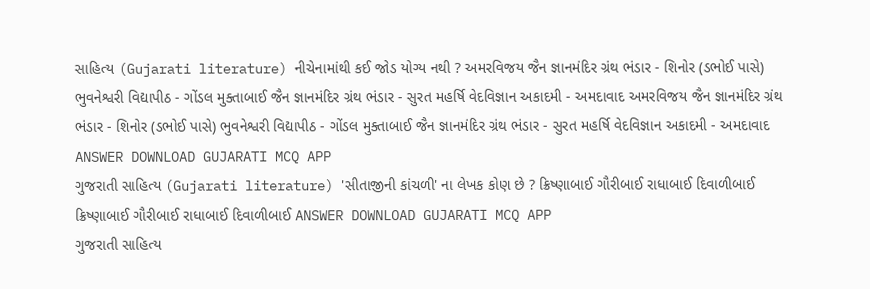સાહિત્ય (Gujarati literature) નીચેનામાંથી કઈ જોડ યોગ્ય નથી ? અમરવિજય જૈન જ્ઞાનમંદિર ગ્રંથ ભંડાર - શિનોર (ડભોઈ પાસે) ભુવનેશ્વરી વિદ્યાપીઠ - ગોંડલ મુક્તાબાઈ જૈન જ્ઞાનમંદિર ગ્રંથ ભંડાર - સુરત મહર્ષિ વેદવિજ્ઞાન અકાદમી - અમદાવાદ અમરવિજય જૈન જ્ઞાનમંદિર ગ્રંથ ભંડાર - શિનોર (ડભોઈ પાસે) ભુવનેશ્વરી વિદ્યાપીઠ - ગોંડલ મુક્તાબાઈ જૈન જ્ઞાનમંદિર ગ્રંથ ભંડાર - સુરત મહર્ષિ વેદવિજ્ઞાન અકાદમી - અમદાવાદ ANSWER DOWNLOAD GUJARATI MCQ APP
ગુજરાતી સાહિત્ય (Gujarati literature) 'સીતાજીની કાંચળી' ના લેખક કોણ છે ? ક્રિષ્ણાબાઈ ગૌરીબાઈ રાધાબાઈ દિવાળીબાઈ ક્રિષ્ણાબાઈ ગૌરીબાઈ રાધાબાઈ દિવાળીબાઈ ANSWER DOWNLOAD GUJARATI MCQ APP
ગુજરાતી સાહિત્ય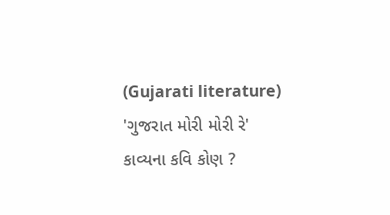(Gujarati literature) 'ગુજરાત મોરી મોરી રે' કાવ્યના કવિ કોણ ?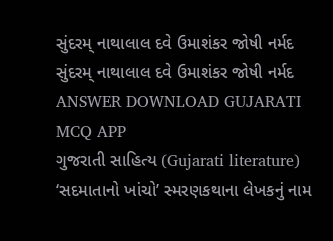સુંદરમ્ નાથાલાલ દવે ઉમાશંકર જોષી નર્મદ સુંદરમ્ નાથાલાલ દવે ઉમાશંકર જોષી નર્મદ ANSWER DOWNLOAD GUJARATI MCQ APP
ગુજરાતી સાહિત્ય (Gujarati literature) ‘સદમાતાનો ખાંચો’ સ્મરણકથાના લેખકનું નામ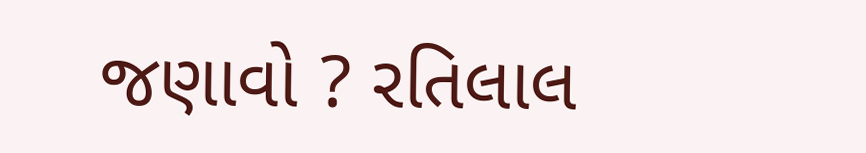જણાવો ? રતિલાલ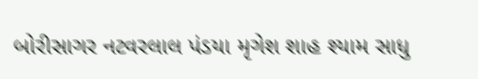બોરીસાગર નટવરલાલ પંડયા મૃગેશ શાહ શ્યામ સાધુ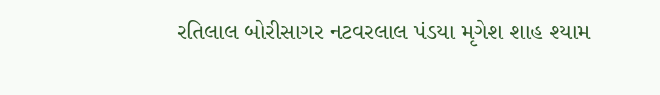રતિલાલ બોરીસાગર નટવરલાલ પંડયા મૃગેશ શાહ શ્યામ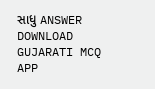સાધુ ANSWER DOWNLOAD GUJARATI MCQ APP